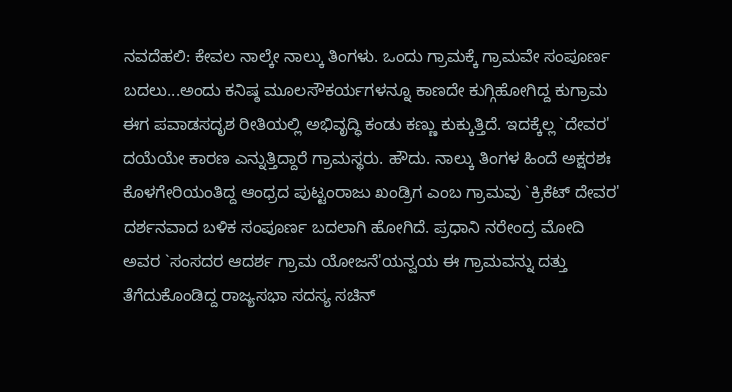ನವದೆಹಲಿ: ಕೇವಲ ನಾಲ್ಕೇ ನಾಲ್ಕು ತಿಂಗಳು. ಒಂದು ಗ್ರಾಮಕ್ಕೆ ಗ್ರಾಮವೇ ಸಂಪೂರ್ಣ ಬದಲು...ಅಂದು ಕನಿಷ್ಠ ಮೂಲಸೌಕರ್ಯಗಳನ್ನೂ ಕಾಣದೇ ಕುಗ್ಗಿಹೋಗಿದ್ದ ಕುಗ್ರಾಮ ಈಗ ಪವಾಡಸದೃಶ ರೀತಿಯಲ್ಲಿ ಅಭಿವೃದ್ಧಿ ಕಂಡು ಕಣ್ಣು ಕುಕ್ಕುತ್ತಿದೆ. ಇದಕ್ಕೆಲ್ಲ `ದೇವರ' ದಯೆಯೇ ಕಾರಣ ಎನ್ನುತ್ತಿದ್ದಾರೆ ಗ್ರಾಮಸ್ಥರು. ಹೌದು. ನಾಲ್ಕು ತಿಂಗಳ ಹಿಂದೆ ಅಕ್ಷರಶಃ ಕೊಳಗೇರಿಯಂತಿದ್ದ ಆಂಧ್ರದ ಪುಟ್ಟಂರಾಜು ಖಂಡ್ರಿಗ ಎಂಬ ಗ್ರಾಮವು `ಕ್ರಿಕೆಟ್ ದೇವರ'
ದರ್ಶನವಾದ ಬಳಿಕ ಸಂಪೂರ್ಣ ಬದಲಾಗಿ ಹೋಗಿದೆ. ಪ್ರಧಾನಿ ನರೇಂದ್ರ ಮೋದಿ ಅವರ `ಸಂಸದರ ಆದರ್ಶ ಗ್ರಾಮ ಯೋಜನೆ'ಯನ್ವಯ ಈ ಗ್ರಾಮವನ್ನು ದತ್ತು ತೆಗೆದುಕೊಂಡಿದ್ದ ರಾಜ್ಯಸಭಾ ಸದಸ್ಯ ಸಚಿನ್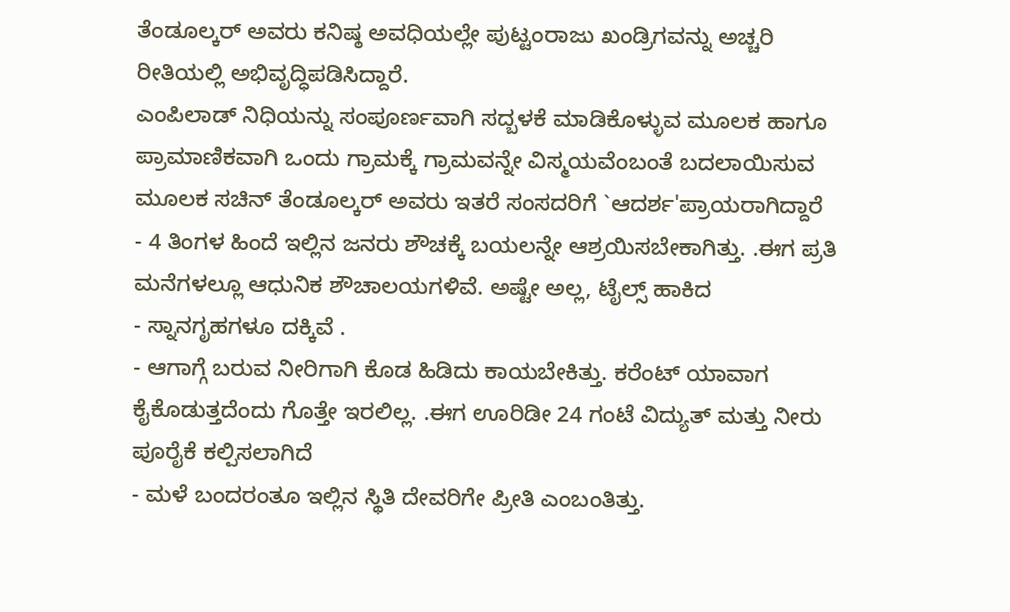ತೆಂಡೂಲ್ಕರ್ ಅವರು ಕನಿಷ್ಠ ಅವಧಿಯಲ್ಲೇ ಪುಟ್ಟಂರಾಜು ಖಂಡ್ರಿಗವನ್ನು ಅಚ್ಚರಿ ರೀತಿಯಲ್ಲಿ ಅಭಿವೃದ್ಧಿಪಡಿಸಿದ್ದಾರೆ.
ಎಂಪಿಲಾಡ್ ನಿಧಿಯನ್ನು ಸಂಪೂರ್ಣವಾಗಿ ಸದ್ಬಳಕೆ ಮಾಡಿಕೊಳ್ಳುವ ಮೂಲಕ ಹಾಗೂ ಪ್ರಾಮಾಣಿಕವಾಗಿ ಒಂದು ಗ್ರಾಮಕ್ಕೆ ಗ್ರಾಮವನ್ನೇ ವಿಸ್ಮಯವೆಂಬಂತೆ ಬದಲಾಯಿಸುವ ಮೂಲಕ ಸಚಿನ್ ತೆಂಡೂಲ್ಕರ್ ಅವರು ಇತರೆ ಸಂಸದರಿಗೆ `ಆದರ್ಶ'ಪ್ರಾಯರಾಗಿದ್ದಾರೆ
- 4 ತಿಂಗಳ ಹಿಂದೆ ಇಲ್ಲಿನ ಜನರು ಶೌಚಕ್ಕೆ ಬಯಲನ್ನೇ ಆಶ್ರಯಿಸಬೇಕಾಗಿತ್ತು. .ಈಗ ಪ್ರತಿ ಮನೆಗಳಲ್ಲೂ ಆಧುನಿಕ ಶೌಚಾಲಯಗಳಿವೆ. ಅಷ್ಟೇ ಅಲ್ಲ, ಟೈಲ್ಸ್ ಹಾಕಿದ
- ಸ್ನಾನಗೃಹಗಳೂ ದಕ್ಕಿವೆ .
- ಆಗಾಗ್ಗೆ ಬರುವ ನೀರಿಗಾಗಿ ಕೊಡ ಹಿಡಿದು ಕಾಯಬೇಕಿತ್ತು. ಕರೆಂಟ್ ಯಾವಾಗ ಕೈಕೊಡುತ್ತದೆಂದು ಗೊತ್ತೇ ಇರಲಿಲ್ಲ. .ಈಗ ಊರಿಡೀ 24 ಗಂಟೆ ವಿದ್ಯುತ್ ಮತ್ತು ನೀರು ಪೂರೈಕೆ ಕಲ್ಪಿಸಲಾಗಿದೆ
- ಮಳೆ ಬಂದರಂತೂ ಇಲ್ಲಿನ ಸ್ಥಿತಿ ದೇವರಿಗೇ ಪ್ರೀತಿ ಎಂಬಂತಿತ್ತು.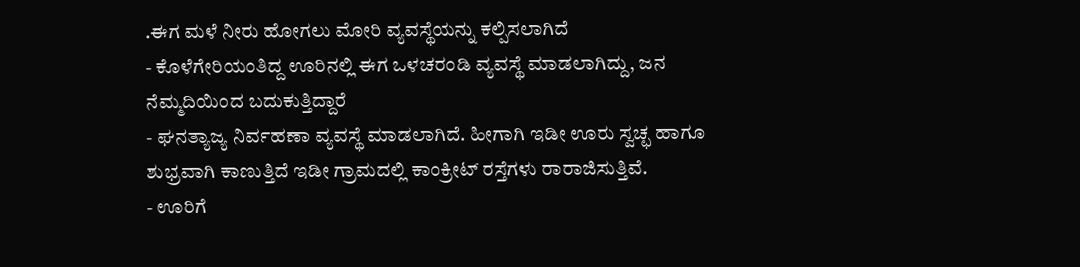.ಈಗ ಮಳೆ ನೀರು ಹೋಗಲು ಮೋರಿ ವ್ಯವಸ್ಥೆಯನ್ನು ಕಲ್ಪಿಸಲಾಗಿದೆ
- ಕೊಳೆಗೇರಿಯಂತಿದ್ದ ಊರಿನಲ್ಲಿ ಈಗ ಒಳಚರಂಡಿ ವ್ಯವಸ್ಥೆ ಮಾಡಲಾಗಿದ್ದು, ಜನ ನೆಮ್ಮದಿಯಿಂದ ಬದುಕುತ್ತಿದ್ದಾರೆ
- ಘನತ್ಯಾಜ್ಯ ನಿರ್ವಹಣಾ ವ್ಯವಸ್ಥೆ ಮಾಡಲಾಗಿದೆ. ಹೀಗಾಗಿ ಇಡೀ ಊರು ಸ್ವಚ್ಛ ಹಾಗೂ ಶುಭ್ರವಾಗಿ ಕಾಣುತ್ತಿದೆ ಇಡೀ ಗ್ರಾಮದಲ್ಲಿ ಕಾಂಕ್ರೀಟ್ ರಸ್ತೆಗಳು ರಾರಾಜಿಸುತ್ತಿವೆ.
- ಊರಿಗೆ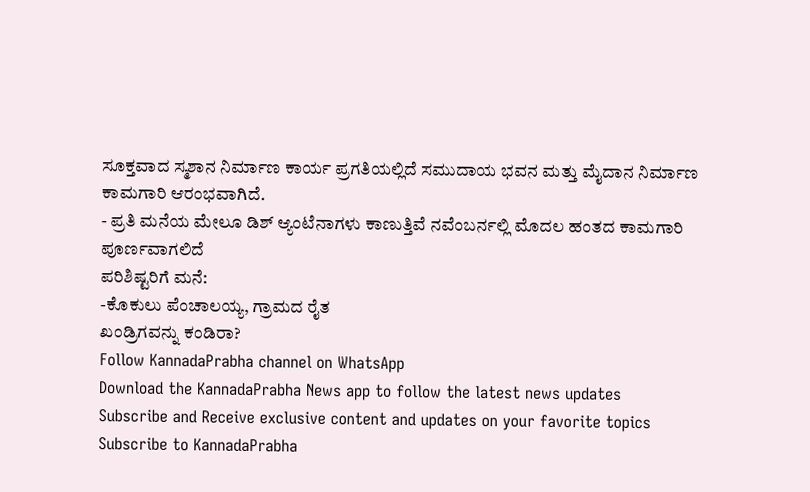ಸೂಕ್ತವಾದ ಸ್ಮಶಾನ ನಿರ್ಮಾಣ ಕಾರ್ಯ ಪ್ರಗತಿಯಲ್ಲಿದೆ ಸಮುದಾಯ ಭವನ ಮತ್ತು ಮೈದಾನ ನಿರ್ಮಾಣ ಕಾಮಗಾರಿ ಆರಂಭವಾಗಿದೆ.
- ಪ್ರತಿ ಮನೆಯ ಮೇಲೂ ಡಿಶ್ ಆ್ಯಂಟೆನಾಗಳು ಕಾಣುತ್ತಿವೆ ನವೆಂಬರ್ನಲ್ಲಿ ಮೊದಲ ಹಂತದ ಕಾಮಗಾರಿ ಪೂರ್ಣವಾಗಲಿದೆ
ಪರಿಶಿಷ್ಟರಿಗೆ ಮನೆ:
-ಕೊಕುಲು ಪೆಂಚಾಲಯ್ಯ, ಗ್ರಾಮದ ರೈತ
ಖಂಡ್ರಿಗವನ್ನು ಕಂಡಿರಾ?
Follow KannadaPrabha channel on WhatsApp
Download the KannadaPrabha News app to follow the latest news updates
Subscribe and Receive exclusive content and updates on your favorite topics
Subscribe to KannadaPrabha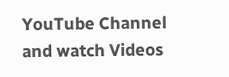YouTube Channel and watch Videos